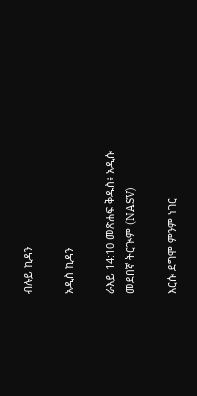ብሉይ ኪዳን

አዲስ ኪዳን

ራእይ 14:10 መጽሐፍ ቅዱስ፥ አዲሱ መደበኛ ትርጒም (NASV)

እርሱ ደግሞ ምንም ነገር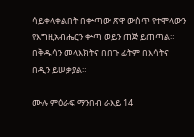ሳይቀላቀልበት በቍጣው ጽዋ ውስጥ የተሞላውን የእግዚአብሔርን ቍጣ ወይን ጠጅ ይጠጣል። በቅዱሳን መላእክትና በበጉ ፊትም በእሳትና በዲን ይሠቃያል።

ሙሉ ምዕራፍ ማንበብ ራእይ 14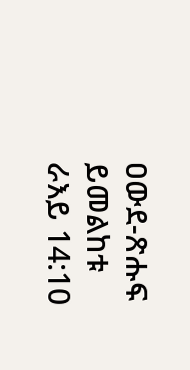ዐውደ-ጽሑፍ ይመልከቱ ራእይ 14:10